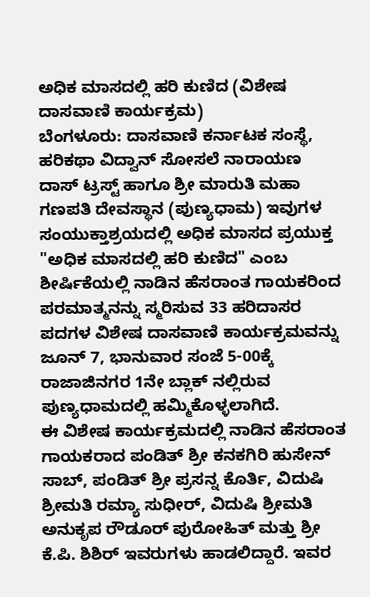ಅಧಿಕ ಮಾಸದಲ್ಲಿ ಹರಿ ಕುಣಿದ (ವಿಶೇಷ ದಾಸವಾಣಿ ಕಾರ್ಯಕ್ರಮ)
ಬೆಂಗಳೂರು: ದಾಸವಾಣಿ ಕರ್ನಾಟಕ ಸಂಸ್ಥೆ, ಹರಿಕಥಾ ವಿದ್ವಾನ್ ಸೋಸಲೆ ನಾರಾಯಣ ದಾಸ್ ಟ್ರಸ್ಟ್ ಹಾಗೂ ಶ್ರೀ ಮಾರುತಿ ಮಹಾ ಗಣಪತಿ ದೇವಸ್ಥಾನ (ಪುಣ್ಯಧಾಮ) ಇವುಗಳ ಸಂಯುಕ್ತಾಶ್ರಯದಲ್ಲಿ ಅಧಿಕ ಮಾಸದ ಪ್ರಯುಕ್ತ "ಅಧಿಕ ಮಾಸದಲ್ಲಿ ಹರಿ ಕುಣಿದ" ಎಂಬ ಶೀರ್ಷಿಕೆಯಲ್ಲಿ ನಾಡಿನ ಹೆಸರಾಂತ ಗಾಯಕರಿಂದ ಪರಮಾತ್ಮನನ್ನು ಸ್ಮರಿಸುವ 33 ಹರಿದಾಸರ ಪದಗಳ ವಿಶೇಷ ದಾಸವಾಣಿ ಕಾರ್ಯಕ್ರಮವನ್ನು ಜೂನ್ 7, ಭಾನುವಾರ ಸಂಜೆ 5-00ಕ್ಕೆ ರಾಜಾಜಿನಗರ 1ನೇ ಬ್ಲಾಕ್ ನಲ್ಲಿರುವ ಪುಣ್ಯಧಾಮದಲ್ಲಿ ಹಮ್ಮಿಕೊಳ್ಳಲಾಗಿದೆ.
ಈ ವಿಶೇಷ ಕಾರ್ಯಕ್ರಮದಲ್ಲಿ ನಾಡಿನ ಹೆಸರಾಂತ ಗಾಯಕರಾದ ಪಂಡಿತ್ ಶ್ರೀ ಕನಕಗಿರಿ ಹುಸೇನ್ ಸಾಬ್, ಪಂಡಿತ್ ಶ್ರೀ ಪ್ರಸನ್ನ ಕೊರ್ತಿ, ವಿದುಷಿ ಶ್ರೀಮತಿ ರಮ್ಯಾ ಸುಧೀರ್, ವಿದುಷಿ ಶ್ರೀಮತಿ ಅನುಕೃಪ ರೌಡೂರ್ ಪುರೋಹಿತ್ ಮತ್ತು ಶ್ರೀ ಕೆ.ಪಿ. ಶಿಶಿರ್ ಇವರುಗಳು ಹಾಡಲಿದ್ದಾರೆ. ಇವರ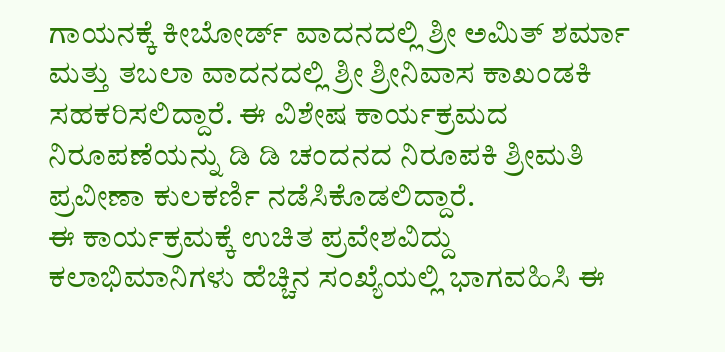ಗಾಯನಕ್ಕೆ ಕೀಬೋರ್ಡ್ ವಾದನದಲ್ಲಿ ಶ್ರೀ ಅಮಿತ್ ಶರ್ಮಾ ಮತ್ತು ತಬಲಾ ವಾದನದಲ್ಲಿ ಶ್ರೀ ಶ್ರೀನಿವಾಸ ಕಾಖಂಡಕಿ ಸಹಕರಿಸಲಿದ್ದಾರೆ. ಈ ವಿಶೇಷ ಕಾರ್ಯಕ್ರಮದ ನಿರೂಪಣೆಯನ್ನು ಡಿ ಡಿ ಚಂದನದ ನಿರೂಪಕಿ ಶ್ರೀಮತಿ ಪ್ರವೀಣಾ ಕುಲಕರ್ಣಿ ನಡೆಸಿಕೊಡಲಿದ್ದಾರೆ.
ಈ ಕಾರ್ಯಕ್ರಮಕ್ಕೆ ಉಚಿತ ಪ್ರವೇಶವಿದ್ದು ಕಲಾಭಿಮಾನಿಗಳು ಹೆಚ್ಚಿನ ಸಂಖ್ಯೆಯಲ್ಲಿ ಭಾಗವಹಿಸಿ ಈ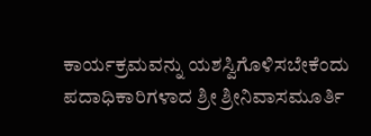ಕಾರ್ಯಕ್ರಮವನ್ನು ಯಶಸ್ವಿಗೊಳಿಸಬೇಕೆಂದು ಪದಾಧಿಕಾರಿಗಳಾದ ಶ್ರೀ ಶ್ರೀನಿವಾಸಮೂರ್ತಿ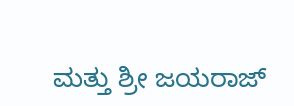ಮತ್ತು ಶ್ರೀ ಜಯರಾಜ್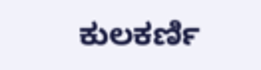ಕುಲಕರ್ಣಿ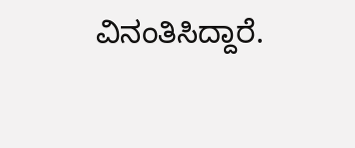ವಿನಂತಿಸಿದ್ದಾರೆ.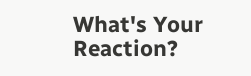What's Your Reaction?